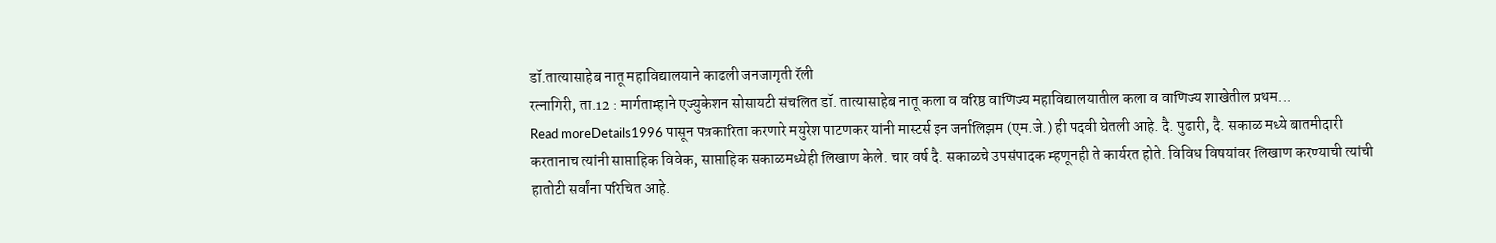डॉ.तात्यासाहेब नातू महाविद्यालयाने काढली जनजागृती रॅली
रत्नागिरी, ता.12 : मार्गताम्हाने एज्युकेशन सोसायटी संचलित डॉ. तात्यासाहेब नातू कला व वरिष्ठ वाणिज्य महाविद्यालयातील कला व वाणिज्य शाखेतील प्रथम...
Read moreDetails1996 पासून पत्रकारिता करणारे मयुरेश पाटणकर यांनी मास्टर्स इन जर्नालिझम (एम.जे.) ही पदवी घेतली आहे. दै. पुढारी, दै. सकाळ मध्ये बातमीदारी करतानाच त्यांनी साप्ताहिक विवेक, साप्ताहिक सकाळमध्येही लिखाण केले. चार वर्ष दै. सकाळचे उपसंपादक म्हणूनही ते कार्यरत होते. विविध विषयांवर लिखाण करण्याची त्यांची हातोटी सर्वांना परिचित आहे.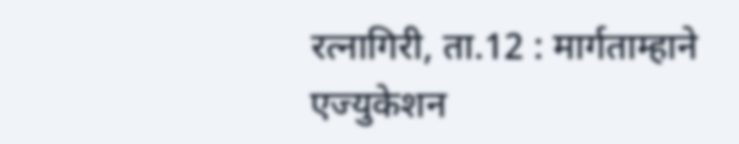रत्नागिरी, ता.12 : मार्गताम्हाने एज्युकेशन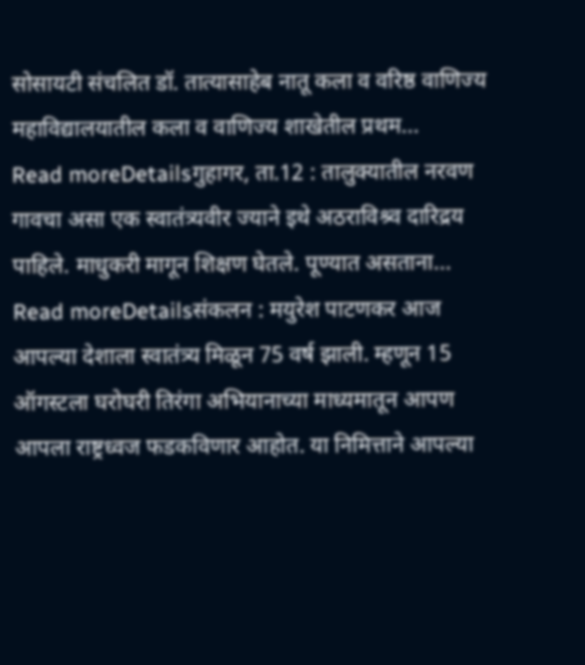सोसायटी संचलित डॉ. तात्यासाहेब नातू कला व वरिष्ठ वाणिज्य महाविद्यालयातील कला व वाणिज्य शाखेतील प्रथम...
Read moreDetailsगुहागर, ता.12 : तालुक्यातील नरवण गावचा असा एक स्वातंत्र्यवीर ज्याने इथे अठराविश्र्व दारिद्रय पाहिले. माधुकरी मागून शिक्षण घेतले. पूण्यात असताना...
Read moreDetailsसंकलन : मयुरेश पाटणकर आज आपल्या देशाला स्वातंत्र्य मिळून 75 वर्ष झाली. म्हणून 15 ऑगस्टला घरोघरी तिरंगा अभियानाच्या माध्यमातून आपण आपला राष्ट्रध्वज फडकविणार आहोत. या निमित्ताने आपल्या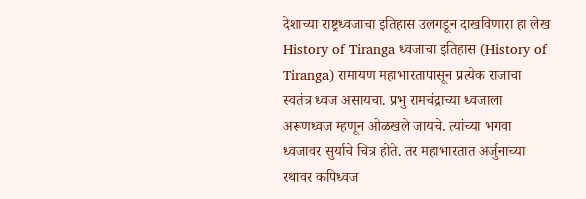देशाच्या राष्ट्रध्वजाचा इतिहास उलगडून दाखविणारा हा लेख History of Tiranga ध्वजाचा इतिहास (History of Tiranga) रामायण महाभारतापासून प्रत्येक राजाचा स्वतंत्र ध्वज असायचा. प्रभु रामचंद्राच्या ध्वजाला अरूणध्वज म्हणून ओळखले जायचे. त्यांच्या भगवा ध्वजावर सुर्याचे चित्र होते. तर महाभारतात अर्जुनाच्या रथावर कपिध्वज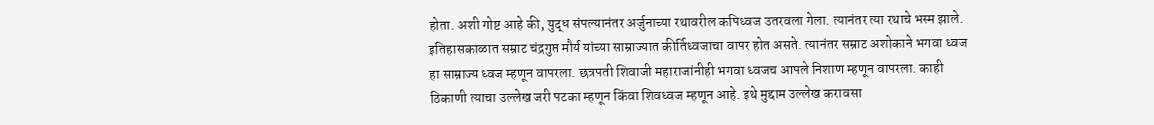होता. अशी गोष्ट आहे की, युद्ध संपल्यानंतर अर्जुनाच्या रथावरील कपिध्वज उतरवला गेला. त्यानंतर त्या रथाचे भस्म झाले. इतिहासकाळात सम्राट चंद्रगुप्त मौर्य यांच्या साम्राज्यात कीर्तिध्वजाचा वापर होत असते. त्यानंतर सम्राट अशोकाने भगवा ध्वज हा साम्राज्य ध्वज म्हणून वापरला. छत्रपती शिवाजी महाराजांनीही भगवा ध्वजच आपले निशाण म्हणून वापरला. काही ठिकाणी त्याचा उल्लेख जरी पटका म्हणून किंवा शिवध्वज म्हणून आहे. इथे मुद्दाम उल्लेख करावसा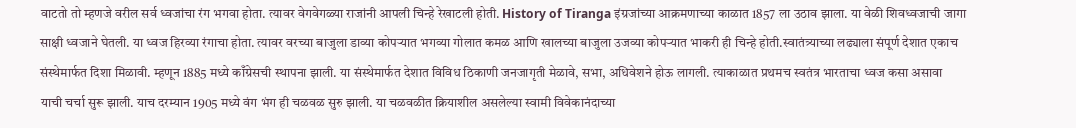वाटतो तो म्हणजे वरील सर्व ध्वजांचा रंग भगवा होता. त्यावर वेगवेगळ्या राजांनी आपली चिन्हे रेखाटली होती. History of Tiranga इंग्रजांच्या आक्रमणाच्या काळात 1857 ला उठाव झाला. या वेळी शिवध्वजाची जागा साक्षी ध्वजाने घेतली. या ध्वज हिरव्या रंगाचा होता. त्यावर वरच्या बाजुला डाव्या कोपऱ्यात भगव्या गोलात कमळ आणि खालच्या बाजुला उजव्या कोपऱ्यात भाकरी ही चिन्हे होती.स्वातंत्र्याच्या लढ्याला संपूर्ण देशात एकाच संस्थेमार्फत दिशा मिळावी. म्हणून 1885 मध्ये काँग्रेसची स्थापना झाली. या संस्थेमार्फत देशात विविध ठिकाणी जनजागृती मेळावे, सभा, अधिवेशने होऊ लागली. त्याकाळात प्रथमच स्वतंत्र भारताचा ध्वज कसा असावा याची चर्चा सुरू झाली. याच दरम्यान 1905 मध्ये वंग भंग ही चळवळ सुरु झाली. या चळवळीत क्रियाशील असलेल्या स्वामी विवेकानंदाच्या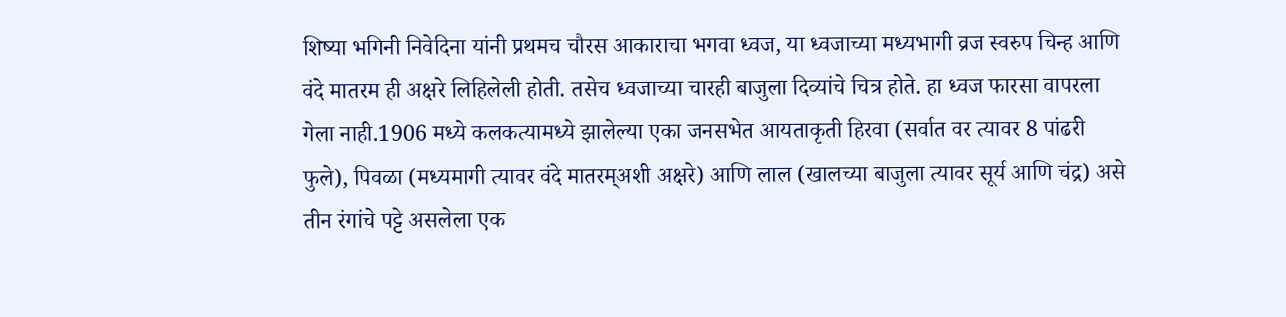शिष्या भगिनी निवेदिना यांनी प्रथमच चौरस आकाराचा भगवा ध्वज, या ध्वजाच्या मध्यभागी व्रज स्वरुप चिन्ह आणि वंदे मातरम ही अक्षरे लिहिलेली होती. तसेच ध्वजाच्या चारही बाजुला दिव्यांचे चित्र होते. हा ध्वज फारसा वापरला गेला नाही.1906 मध्ये कलकत्यामध्ये झालेल्या एका जनसभेत आयताकृती हिरवा (सर्वात वर त्यावर 8 पांढरी फुले), पिवळा (मध्यमागी त्यावर वंदे मातरम्अशी अक्षरे) आणि लाल (खालच्या बाजुला त्यावर सूर्य आणि चंद्र) असे तीन रंगांचे पट्टे असलेला एक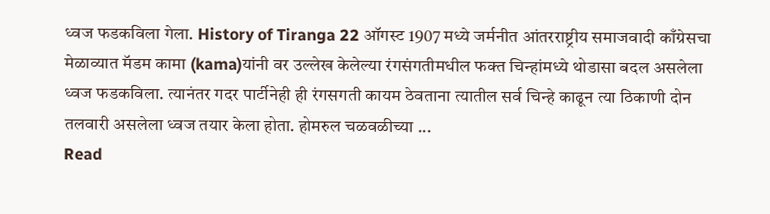ध्वज फडकविला गेला. History of Tiranga 22 ऑगस्ट 1907 मध्ये जर्मनीत आंतरराष्ट्रीय समाजवादी काँग्रेसचा मेळाव्यात मॅडम कामा (kama)यांनी वर उल्लेख केलेल्या रंगसंगतीमधील फक्त चिन्हांमध्ये थोडासा बदल असलेला ध्वज फडकविला. त्यानंतर गदर पार्टीनेही ही रंगसगती कायम ठेवताना त्यातील सर्व चिन्हे काढून त्या ठिकाणी दोन तलवारी असलेला ध्वज तयार केला होता. होमरुल चळवळीच्या ...
Read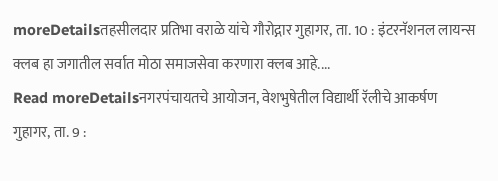moreDetailsतहसीलदार प्रतिभा वराळे यांचे गौरोद्गार गुहागर, ता. 10 : इंटरनॅशनल लायन्स क्लब हा जगातील सर्वात मोठा समाजसेवा करणारा क्लब आहे....
Read moreDetailsनगरपंचायतचे आयोजन, वेशभुषेतील विद्यार्थी रॅलीचे आकर्षण गुहागर, ता. 9 :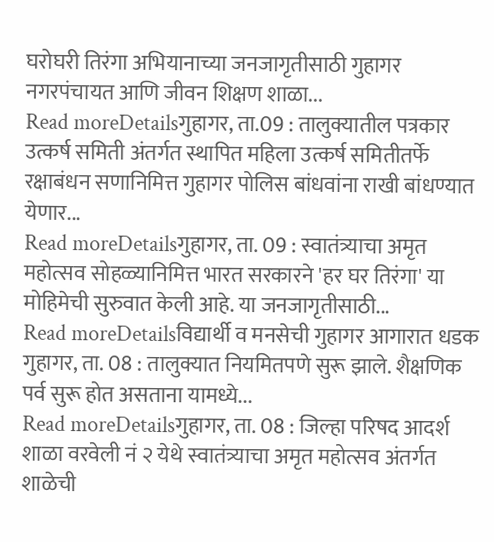घरोघरी तिरंगा अभियानाच्या जनजागृतीसाठी गुहागर नगरपंचायत आणि जीवन शिक्षण शाळा...
Read moreDetailsगुहागर, ता.09 : तालुक्यातील पत्रकार उत्कर्ष समिती अंतर्गत स्थापित महिला उत्कर्ष समितीतर्फे रक्षाबंधन सणानिमित्त गुहागर पोलिस बांधवांना राखी बांधण्यात येणार...
Read moreDetailsगुहागर, ता. 09 : स्वातंत्र्याचा अमृत महोत्सव सोहळ्यानिमित्त भारत सरकारने 'हर घर तिरंगा' या मोहिमेची सुरुवात केली आहे. या जनजागृतीसाठी...
Read moreDetailsविद्यार्थी व मनसेची गुहागर आगारात धडक गुहागर, ता. 08 : तालुक्यात नियमितपणे सुरू झाले. शैक्षणिक पर्व सुरू होत असताना यामध्ये...
Read moreDetailsगुहागर, ता. 08 : जिल्हा परिषद आदर्श शाळा वरवेली नं २ येथे स्वातंत्र्याचा अमृत महोत्सव अंतर्गत शाळेची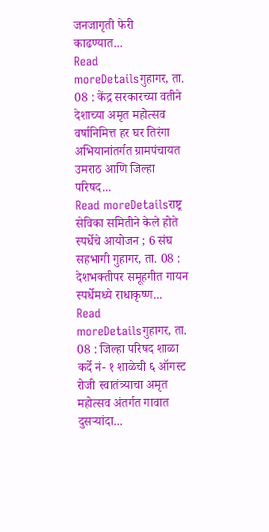जनजागृती फेरी काढण्यात...
Read moreDetailsगुहागर, ता. 08 : केंद्र सरकारच्या वतीने देशाच्या अमृत महोत्सव वर्षानिमित्त हर घर तिरंगा अभियानांतर्गत ग्रामपंचायत उमराठ आणि जिल्हा परिषद...
Read moreDetailsराष्ट्र सेविका समितीने केले होते स्पर्धेचे आयोजन ; 6 संघ सहभागी गुहागर, ता. 08 : देशभक्तीपर समूहगीत गायन स्पर्धेमध्ये राधाकृष्ण...
Read moreDetailsगुहागर, ता. 08 : जिल्हा परिषद शाळा कर्दे नं- १ शाळेची ६ ऑगस्ट रोजी स्वातंत्र्याचा अमृत महोत्सव अंतर्गत गावात दुसऱ्यांदा...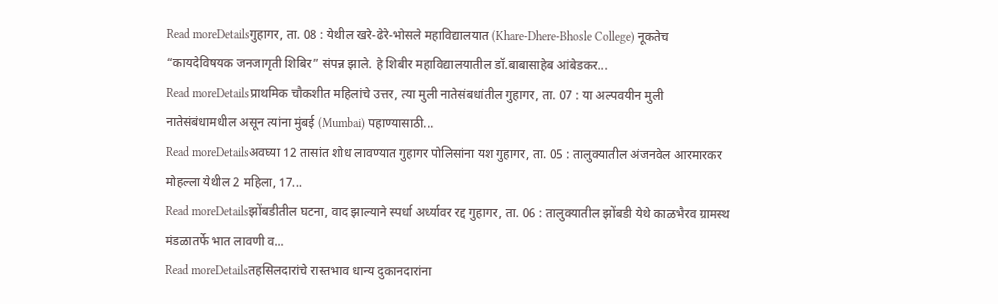Read moreDetailsगुहागर, ता. 08 : येथील खरे-ढेरे-भोसले महाविद्यालयात (Khare-Dhere-Bhosle College) नूकतेच “कायदेविषयक जनजागृती शिबिर” संपन्न झाले. हे शिबीर महाविद्यालयातील डॉ.बाबासाहेब आंबेडकर...
Read moreDetailsप्राथमिक चौकशीत महिलांचे उत्तर, त्या मुली नातेसंबधांतील गुहागर, ता. 07 : या अल्पवयीन मुली नातेसंबंधामधील असून त्यांना मुंबई (Mumbai) पहाण्यासाठी...
Read moreDetailsअवघ्या 12 तासांत शोध लावण्यात गुहागर पोलिसांना यश गुहागर, ता. 05 : तालुक्यातील अंजनवेल आरमारकर मोहल्ला येथील 2 महिला, 17...
Read moreDetailsझोंबडीतील घटना, वाद झाल्याने स्पर्धा अर्ध्यावर रद्द गुहागर, ता. 06 : तालुक्यातील झोंबडी येथे काळभैरव ग्रामस्थ मंडळातर्फे भात लावणी व...
Read moreDetailsतहसिलदारांचे रास्तभाव धान्य दुकानदारांना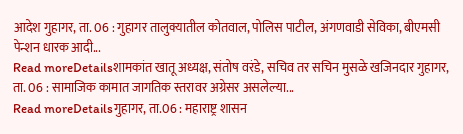आदेश गुहागर, ता. 06 : गुहागर तालुक्यातील कोतवाल, पोलिस पाटील, अंगणवाडी सेविका, बीएमसी पेन्शन धारक आदी...
Read moreDetailsशामकांत खातू अध्यक्ष, संतोष वरंडे, सचिव तर सचिन मुसळे खजिनदार गुहागर, ता. 06 : सामाजिक कामात जागतिक स्तरावर अग्रेसर असलेल्या...
Read moreDetailsगुहागर, ता.06 : महाराष्ट्र शासन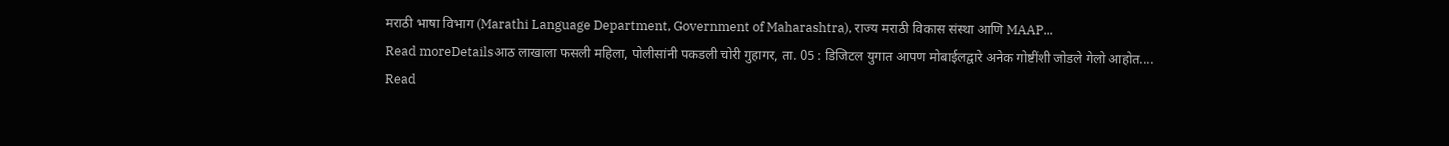मराठी भाषा विभाग (Marathi Language Department, Government of Maharashtra), राज्य मराठी विकास संस्था आणि MAAP...
Read moreDetailsआठ लाखाला फसली महिला, पोलीसांनी पकडली चोरी गुहागर, ता. 05 : डिजिटल युगात आपण मोबाईलद्वारे अनेक गोष्टींशी जोडले गेलो आहोत....
Read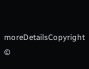moreDetailsCopyright ©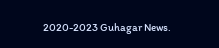2020-2023 Guhagar News.